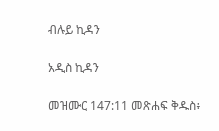ብሉይ ኪዳን

አዲስ ኪዳን

መዝሙር 147:11 መጽሐፍ ቅዱስ፥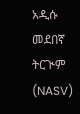አዲሱ መደበኛ ትርጒም (NASV)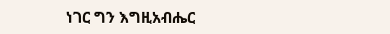ነገር ግን እግዚአብሔር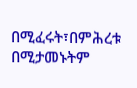በሚፈሩት፣በምሕረቱ በሚታመኑትም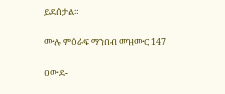ይደሰታል።

ሙሉ ምዕራፍ ማንበብ መዝሙር 147

ዐውደ-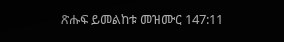ጽሑፍ ይመልከቱ መዝሙር 147:11